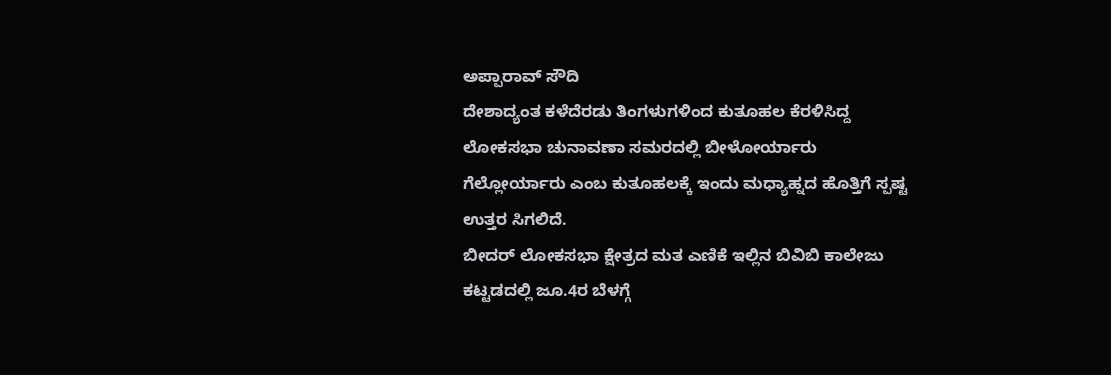ಅಪ್ಪಾರಾವ್ ಸೌದಿ
ದೇಶಾದ್ಯಂತ ಕಳೆದೆರಡು ತಿಂಗಳುಗಳಿಂದ ಕುತೂಹಲ ಕೆರಳಿಸಿದ್ದ ಲೋಕಸಭಾ ಚುನಾವಣಾ ಸಮರದಲ್ಲಿ ಬೀಳೋರ್ಯಾರು ಗೆಲ್ಲೋರ್ಯಾರು ಎಂಬ ಕುತೂಹಲಕ್ಕೆ ಇಂದು ಮಧ್ಯಾಹ್ನದ ಹೊತ್ತಿಗೆ ಸ್ಪಷ್ಟ ಉತ್ತರ ಸಿಗಲಿದೆ.
ಬೀದರ್ ಲೋಕಸಭಾ ಕ್ಷೇತ್ರದ ಮತ ಎಣಿಕೆ ಇಲ್ಲಿನ ಬಿವಿಬಿ ಕಾಲೇಜು ಕಟ್ಟಡದಲ್ಲಿ ಜೂ.4ರ ಬೆಳಗ್ಗೆ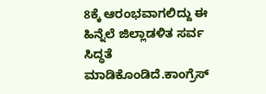8ಕ್ಕೆ ಆರಂಭವಾಗಲಿದ್ದು ಈ ಹಿನ್ನೆಲೆ ಜಿಲ್ಲಾಡಳಿತ ಸರ್ವ ಸಿದ್ಧತೆ ಮಾಡಿಕೊಂಡಿದೆ.ಕಾಂಗ್ರೆಸ್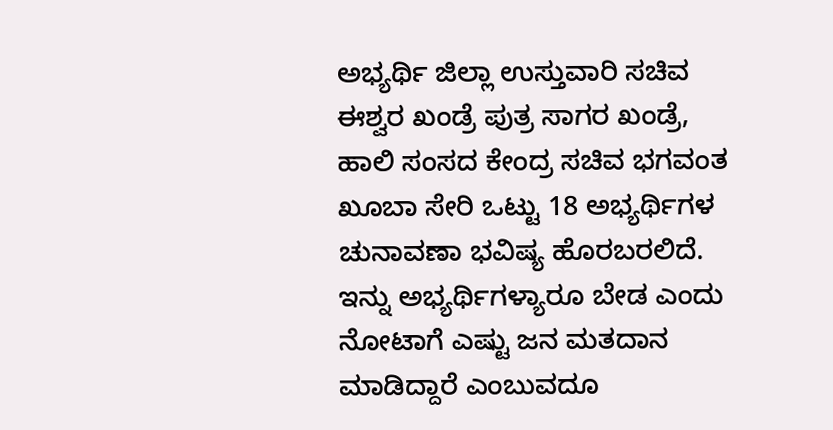ಅಭ್ಯರ್ಥಿ ಜಿಲ್ಲಾ ಉಸ್ತುವಾರಿ ಸಚಿವ ಈಶ್ವರ ಖಂಡ್ರೆ ಪುತ್ರ ಸಾಗರ ಖಂಡ್ರೆ, ಹಾಲಿ ಸಂಸದ ಕೇಂದ್ರ ಸಚಿವ ಭಗವಂತ ಖೂಬಾ ಸೇರಿ ಒಟ್ಟು 18 ಅಭ್ಯರ್ಥಿಗಳ ಚುನಾವಣಾ ಭವಿಷ್ಯ ಹೊರಬರಲಿದೆ. ಇನ್ನು ಅಭ್ಯರ್ಥಿಗಳ್ಯಾರೂ ಬೇಡ ಎಂದು ನೋಟಾಗೆ ಎಷ್ಟು ಜನ ಮತದಾನ ಮಾಡಿದ್ದಾರೆ ಎಂಬುವದೂ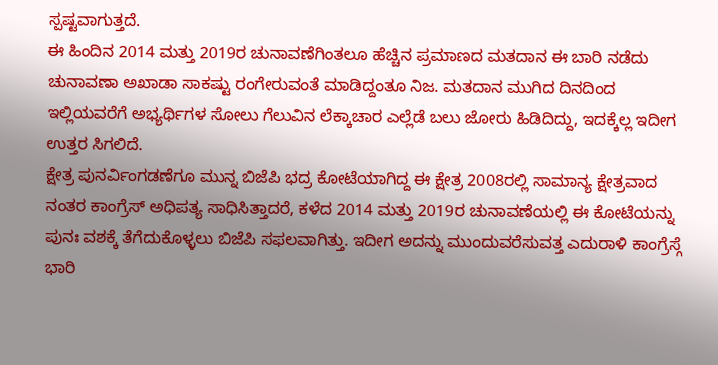ಸ್ಪಷ್ಟವಾಗುತ್ತದೆ.
ಈ ಹಿಂದಿನ 2014 ಮತ್ತು 2019ರ ಚುನಾವಣೆಗಿಂತಲೂ ಹೆಚ್ಚಿನ ಪ್ರಮಾಣದ ಮತದಾನ ಈ ಬಾರಿ ನಡೆದು ಚುನಾವಣಾ ಅಖಾಡಾ ಸಾಕಷ್ಟು ರಂಗೇರುವಂತೆ ಮಾಡಿದ್ದಂತೂ ನಿಜ. ಮತದಾನ ಮುಗಿದ ದಿನದಿಂದ ಇಲ್ಲಿಯವರೆಗೆ ಅಭ್ಯರ್ಥಿಗಳ ಸೋಲು ಗೆಲುವಿನ ಲೆಕ್ಕಾಚಾರ ಎಲ್ಲೆಡೆ ಬಲು ಜೋರು ಹಿಡಿದಿದ್ದು, ಇದಕ್ಕೆಲ್ಲ ಇದೀಗ ಉತ್ತರ ಸಿಗಲಿದೆ.
ಕ್ಷೇತ್ರ ಪುನರ್ವಿಂಗಡಣೆಗೂ ಮುನ್ನ ಬಿಜೆಪಿ ಭದ್ರ ಕೋಟೆಯಾಗಿದ್ದ ಈ ಕ್ಷೇತ್ರ 2008ರಲ್ಲಿ ಸಾಮಾನ್ಯ ಕ್ಷೇತ್ರವಾದ ನಂತರ ಕಾಂಗ್ರೆಸ್ ಅಧಿಪತ್ಯ ಸಾಧಿಸಿತ್ತಾದರೆ, ಕಳೆದ 2014 ಮತ್ತು 2019ರ ಚುನಾವಣೆಯಲ್ಲಿ ಈ ಕೋಟೆಯನ್ನು ಪುನಃ ವಶಕ್ಕೆ ತೆಗೆದುಕೊಳ್ಳಲು ಬಿಜೆಪಿ ಸಫಲವಾಗಿತ್ತು. ಇದೀಗ ಅದನ್ನು ಮುಂದುವರೆಸುವತ್ತ ಎದುರಾಳಿ ಕಾಂಗ್ರೆಸ್ಗೆ ಭಾರಿ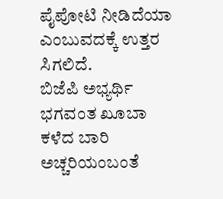ಪೈಪೋಟಿ ನೀಡಿದೆಯಾ ಎಂಬುವದಕ್ಕೆ ಉತ್ತರ ಸಿಗಲಿದೆ.
ಬಿಜೆಪಿ ಅಭ್ಯರ್ಥಿ ಭಗವಂತ ಖೂಬಾ ಕಳೆದ ಬಾರಿ ಅಚ್ಚರಿಯಂಬಂತೆ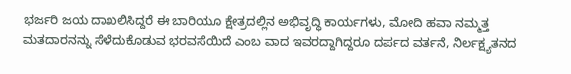ಭರ್ಜರಿ ಜಯ ದಾಖಲಿಸಿದ್ದರೆ ಈ ಬಾರಿಯೂ ಕ್ಷೇತ್ರದಲ್ಲಿನ ಅಭಿವೃದ್ಧಿ ಕಾರ್ಯಗಳು, ಮೋದಿ ಹವಾ ನಮ್ಮತ್ತ ಮತದಾರನನ್ನು ಸೆಳೆದುಕೊಡುವ ಭರವಸೆಯಿದೆ ಎಂಬ ವಾದ ಇವರದ್ದಾಗಿದ್ದರೂ ದರ್ಪದ ವರ್ತನೆ, ನಿರ್ಲಕ್ಷ್ಯತನದ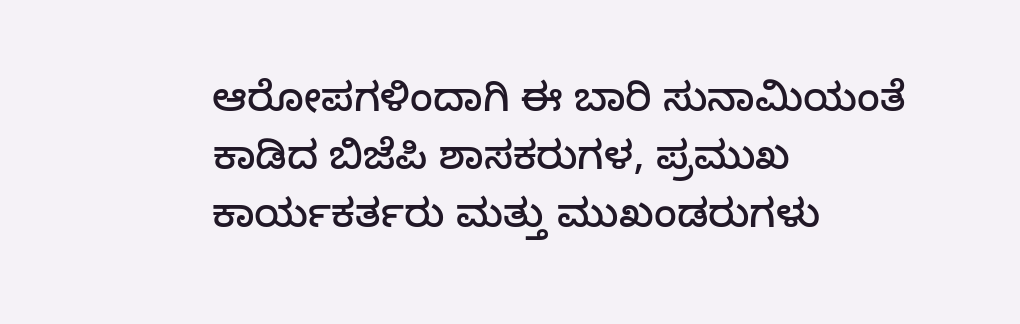ಆರೋಪಗಳಿಂದಾಗಿ ಈ ಬಾರಿ ಸುನಾಮಿಯಂತೆ ಕಾಡಿದ ಬಿಜೆಪಿ ಶಾಸಕರುಗಳ, ಪ್ರಮುಖ ಕಾರ್ಯಕರ್ತರು ಮತ್ತು ಮುಖಂಡರುಗಳು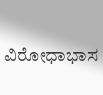ವಿರೋಧಾಭಾಸ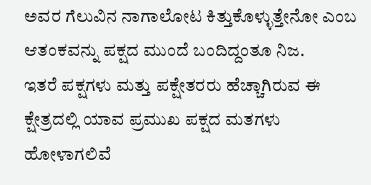ಅವರ ಗೆಲುವಿನ ನಾಗಾಲೋಟ ಕಿತ್ತುಕೊಳ್ಳುತ್ತೇನೋ ಎಂಬ ಆತಂಕವನ್ನು ಪಕ್ಷದ ಮುಂದೆ ಬಂದಿದ್ದಂತೂ ನಿಜ.
ಇತರೆ ಪಕ್ಷಗಳು ಮತ್ತು ಪಕ್ಷೇತರರು ಹೆಚ್ಚಾಗಿರುವ ಈ ಕ್ಷೇತ್ರದಲ್ಲಿ ಯಾವ ಪ್ರಮುಖ ಪಕ್ಷದ ಮತಗಳು ಹೋಳಾಗಲಿವೆ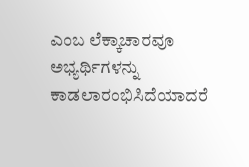ಎಂಬ ಲೆಕ್ಕಾಚಾರವೂ ಅಭ್ಯರ್ಥಿಗಳನ್ನು ಕಾಡಲಾರಂಭಿಸಿದೆಯಾದರೆ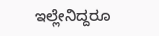ಇಲ್ಲೇನಿದ್ದರೂ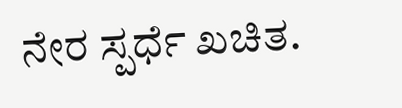ನೇರ ಸ್ಪರ್ಧೆ ಖಚಿತ.